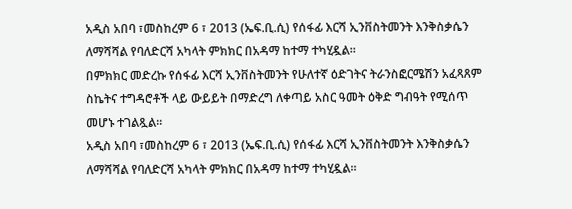አዲስ አበባ ፣መስከረም 6 ፣ 2013 (ኤፍ.ቢ.ሲ) የሰፋፊ እርሻ ኢንቨስትመንት እንቅስቃሴን ለማሻሻል የባለድርሻ አካላት ምክክር በአዳማ ከተማ ተካሂዷል።
በምክክር መድረኩ የሰፋፊ እርሻ ኢንቨስትመንት የሁለተኛ ዕድገትና ትራንስፎርሜሽን አፈጻጸም ስኬትና ተግዳሮቶች ላይ ውይይት በማድረግ ለቀጣይ አስር ዓመት ዕቅድ ግብዓት የሚሰጥ መሆኑ ተገልጿል።
አዲስ አበባ ፣መስከረም 6 ፣ 2013 (ኤፍ.ቢ.ሲ) የሰፋፊ እርሻ ኢንቨስትመንት እንቅስቃሴን ለማሻሻል የባለድርሻ አካላት ምክክር በአዳማ ከተማ ተካሂዷል።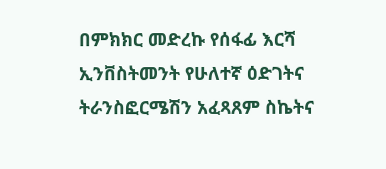በምክክር መድረኩ የሰፋፊ እርሻ ኢንቨስትመንት የሁለተኛ ዕድገትና ትራንስፎርሜሽን አፈጻጸም ስኬትና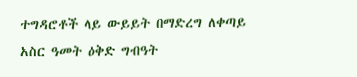ተግዳሮቶች ላይ ውይይት በማድረግ ለቀጣይ አስር ዓመት ዕቅድ ግብዓት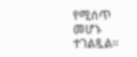የሚሰጥ መሆኑ ተገልጿል።